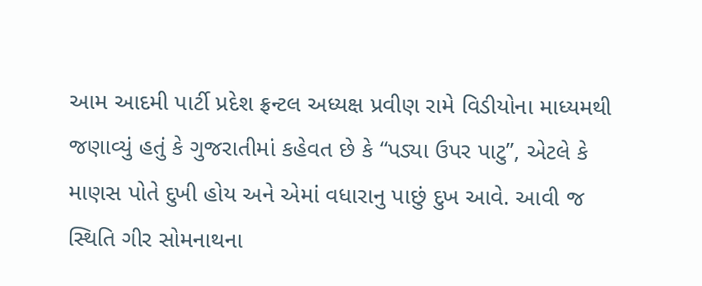આમ આદમી પાર્ટી પ્રદેશ ફ્રન્ટલ અધ્યક્ષ પ્રવીણ રામે વિડીયોના માધ્યમથી જણાવ્યું હતું કે ગુજરાતીમાં કહેવત છે કે “પડ્યા ઉપર પાટુ”, એટલે કે માણસ પોતે દુખી હોય અને એમાં વધારાનુ પાછું દુખ આવે. આવી જ સ્થિતિ ગીર સોમનાથના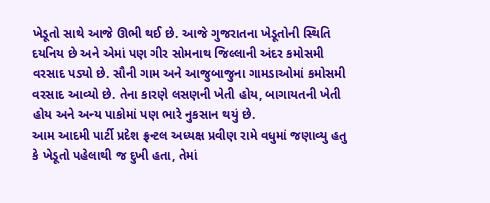ખેડૂતો સાથે આજે ઊભી થઈ છે. આજે ગુજરાતના ખેડૂતોની સ્થિતિ દયનિય છે અને એમાં પણ ગીર સોમનાથ જિલ્લાની અંદર કમોસમી વરસાદ પડ્યો છે. સૌની ગામ અને આજુબાજુના ગામડાઓમાં કમોસમી વરસાદ આવ્યો છે. તેના કારણે લસણની ખેતી હોય, બાગાયતની ખેતી હોય અને અન્ય પાકોમાં પણ ભારે નુકસાન થયું છે.
આમ આદમી પાર્ટી પ્રદેશ ફ્રન્ટલ અધ્યક્ષ પ્રવીણ રામે વધુમાં જણાવ્યુ હતુ કે ખેડૂતો પહેલાથી જ દુખી હતા, તેમાં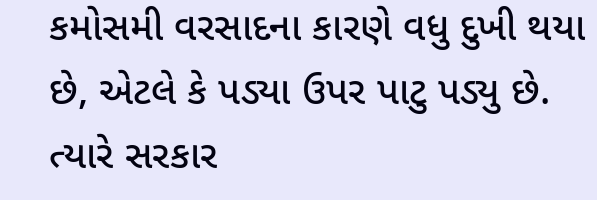કમોસમી વરસાદના કારણે વધુ દુખી થયા છે, એટલે કે પડ્યા ઉપર પાટુ પડ્યુ છે. ત્યારે સરકાર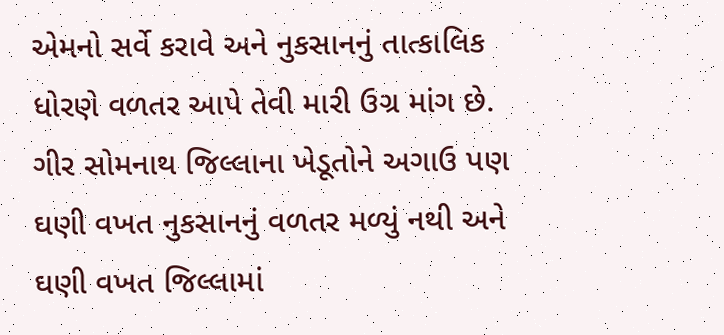એમનો સર્વે કરાવે અને નુકસાનનું તાત્કાલિક ધોરણે વળતર આપે તેવી મારી ઉગ્ર માંગ છે. ગીર સોમનાથ જિલ્લાના ખેડૂતોને અગાઉ પણ ઘણી વખત નુકસાનનું વળતર મળ્યું નથી અને ઘણી વખત જિલ્લામાં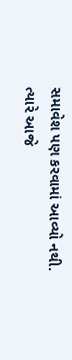સમાવેશ પણ કરવામાં આવ્યો નથી. ત્યારે આજે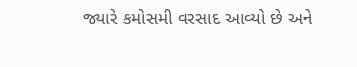જ્યારે કમોસમી વરસાદ આવ્યો છે અને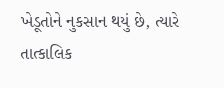ખેડૂતોને નુકસાન થયું છે, ત્યારે તાત્કાલિક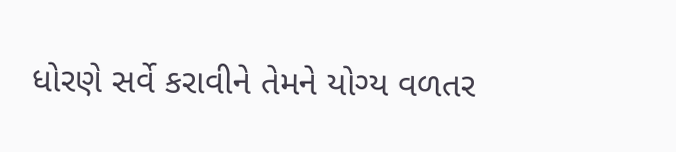ધોરણે સર્વે કરાવીને તેમને યોગ્ય વળતર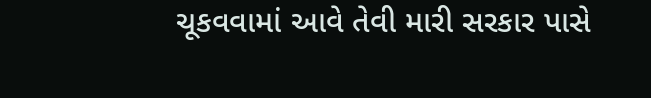ચૂકવવામાં આવે તેવી મારી સરકાર પાસે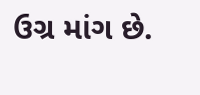ઉગ્ર માંગ છે.